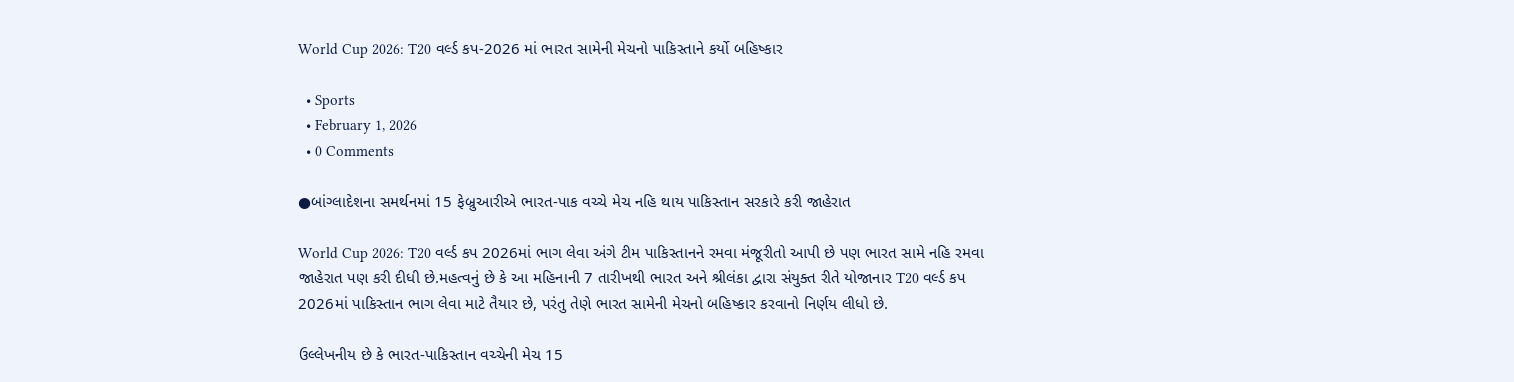World Cup 2026: T20 વર્લ્ડ કપ-2026 માં ભારત સામેની મેચનો પાકિસ્તાને કર્યો બહિષ્કાર

  • Sports
  • February 1, 2026
  • 0 Comments

●બાંગ્લાદેશના સમર્થનમાં 15 ફેબ્રુઆરીએ ભારત-પાક વચ્ચે મેચ નહિ થાય પાકિસ્તાન સરકારે કરી જાહેરાત

World Cup 2026: T20 વર્લ્ડ કપ 2026માં ભાગ લેવા અંગે ટીમ પાકિસ્તાનને રમવા મંજૂરીતો આપી છે પણ ભારત સામે નહિ રમવા જાહેરાત પણ કરી દીધી છે.મહત્વનું છે કે આ મહિનાની 7 તારીખથી ભારત અને શ્રીલંકા દ્વારા સંયુક્ત રીતે યોજાનાર T20 વર્લ્ડ કપ 2026માં પાકિસ્તાન ભાગ લેવા માટે તૈયાર છે, પરંતુ તેણે ભારત સામેની મેચનો બહિષ્કાર કરવાનો નિર્ણય લીધો છે.

ઉલ્લેખનીય છે કે ભારત-પાકિસ્તાન વચ્ચેની મેચ 15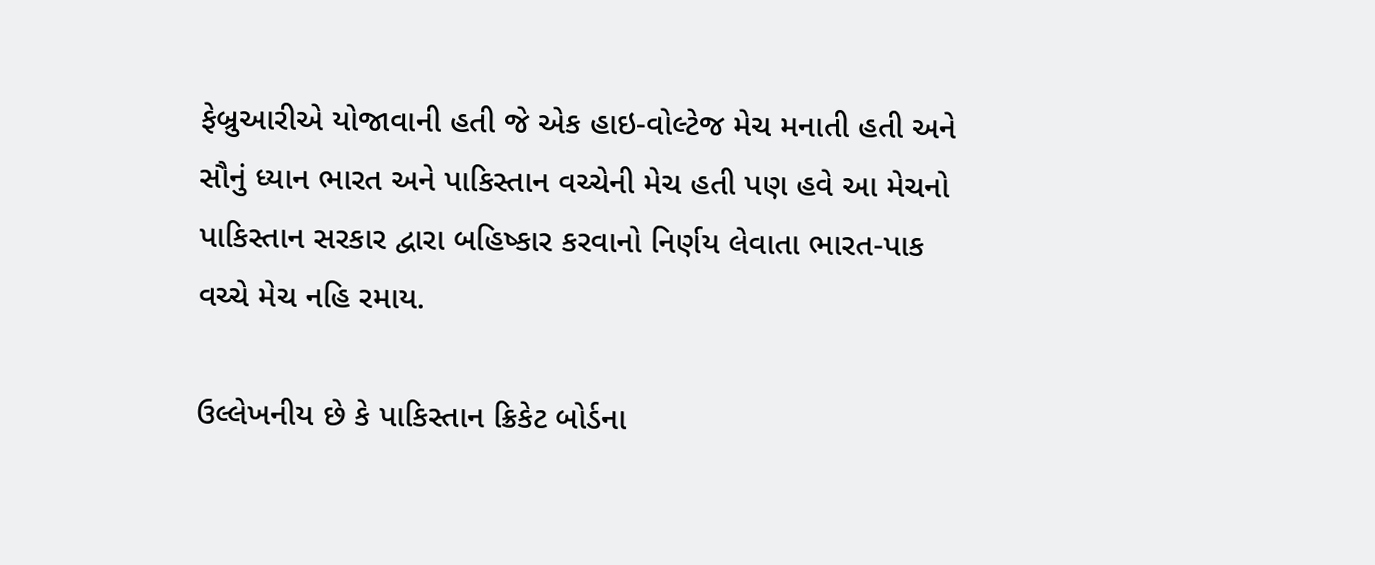ફેબ્રુઆરીએ યોજાવાની હતી જે એક હાઇ-વોલ્ટેજ મેચ મનાતી હતી અને સૌનું ધ્યાન ભારત અને પાકિસ્તાન વચ્ચેની મેચ હતી પણ હવે આ મેચનો પાકિસ્તાન સરકાર દ્વારા બહિષ્કાર કરવાનો નિર્ણય લેવાતા ભારત-પાક વચ્ચે મેચ નહિ રમાય.

ઉલ્લેખનીય છે કે પાકિસ્તાન ક્રિકેટ બોર્ડના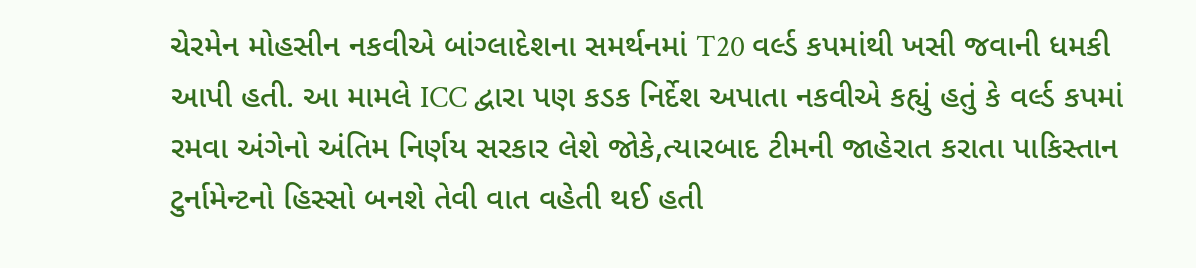ચેરમેન મોહસીન નકવીએ બાંગ્લાદેશના સમર્થનમાં T20 વર્લ્ડ કપમાંથી ખસી જવાની ધમકી આપી હતી. આ મામલે ICC દ્વારા પણ કડક નિર્દેશ અપાતા નકવીએ કહ્યું હતું કે વર્લ્ડ કપમાં રમવા અંગેનો અંતિમ નિર્ણય સરકાર લેશે જોકે,ત્યારબાદ ટીમની જાહેરાત કરાતા પાકિસ્તાન ટુર્નામેન્ટનો હિસ્સો બનશે તેવી વાત વહેતી થઈ હતી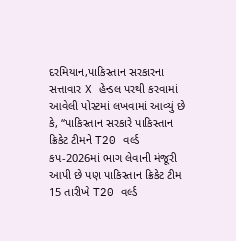દરમિયાન,પાકિસ્તાન સરકારના સત્તાવાર X હેન્ડલ પરથી કરવામાં આવેલી પોસ્ટમાં લખવામાં આવ્યું છે કે, “પાકિસ્તાન સરકારે પાકિસ્તાન ક્રિકેટ ટીમને T20 વર્લ્ડ કપ-2026માં ભાગ લેવાની મંજૂરી આપી છે પણ પાકિસ્તાન ક્રિકેટ ટીમ 15 તારીખે T20 વર્લ્ડ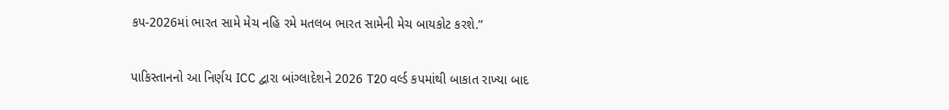કપ-2026માં ભારત સામે મેચ નહિ રમે મતલબ ભારત સામેની મેચ બાયકોટ કરશે.”

પાકિસ્તાનનો આ નિર્ણય ICC દ્વારા બાંગ્લાદેશને 2026 T20 વર્લ્ડ કપમાંથી બાકાત રાખ્યા બાદ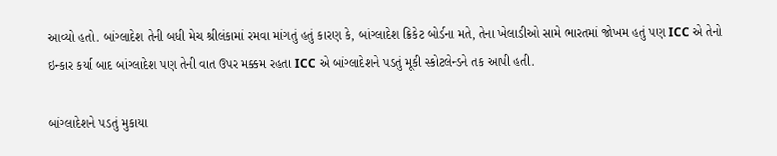આવ્યો હતો. બાંગ્લાદેશ તેની બધી મેચ શ્રીલંકામાં રમવા માંગતું હતું કારણ કે, બાંગ્લાદેશ ક્રિકેટ બોર્ડના મતે, તેના ખેલાડીઓ સામે ભારતમાં જોખમ હતું પણ ICC એ તેનો ઇન્કાર કર્યા બાદ બાંગ્લાદેશ પણ તેની વાત ઉપર મક્કમ રહતા ICC એ બાંગ્લાદેશને પડતું મૂકી સ્કોટલેન્ડને તક આપી હતી.

બાંગ્લાદેશને પડતું મુકાયા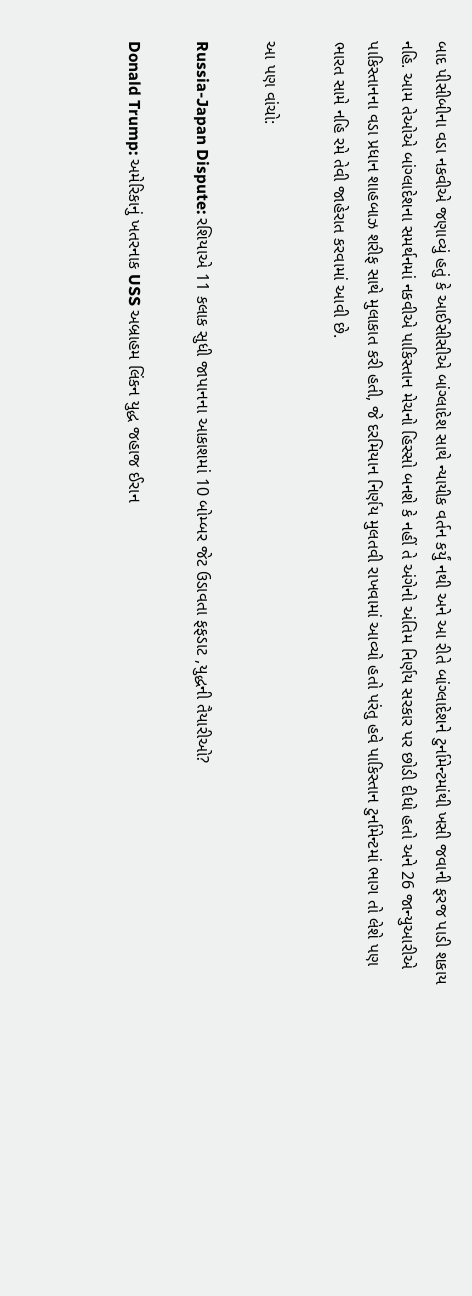બાદ પીસીબીના વડા નકવીએ જણાવ્યું હતું કે આઈસીસીએ બાંગ્લાદેશ સાથે ન્યાયીક વર્તન કર્યું નથી અને આ રીતે બાંગ્લાદેશને ટુર્નામેન્ટમાંથી ખસી જવાની ફરજ પાડી શકાય નહિ. આમ તેઓએ બાંગ્લાદેશના સમર્થનમાં નકવીએ પાકિસ્તાન મેચનો હિસ્સો બનશે કે નહીં તે અંગેનો અંતિમ નિર્ણય સરકાર પર છોડી દીધો હતો અને 26 જાન્યુઆરીએ પાકિસ્તાનના વડા પ્રધાન શાહબાઝ શરીફ સાથે મુલાકાત કરી હતી, જે દરમિયાન નિર્ણય મુલતવી રાખવામાં આવ્યો હતો પરંતુ હવે પાકિસ્તાન ટુર્નામેન્ટમાં ભાગ તો લેશે પણ ભારત સામે નહિ રમે તેવી જાહેરાત કરવામાં આવી છે.

આ પણ વાંચો:

Russia-Japan Dispute: રશિયાએ 11 કલાક સુધી જાપાનના આકાશમાં 10 બોમ્બર જેટ ઉડાવતા ફફડાટ ,યુદ્ધની તૈયારીઓ?

Donald Trump: અમેરિકાનું ખતરનાક USS અબ્રાહમ લિંકન યુદ્ધ જહાજ ઈરાન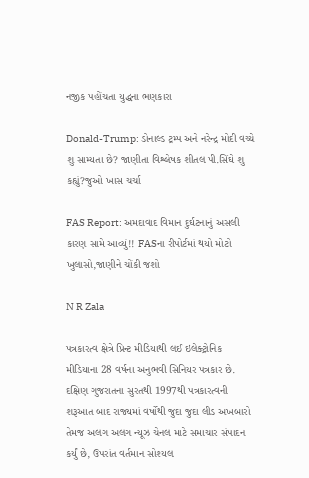નજીક પહોંચતા યુદ્ધના ભણકારા

Donald-Trump: ડોનાલ્ડ ટ્રમ્પ અને નરેન્દ્ર મોદી વચ્ચે શુ સામ્યતા છે? જાણીતા વિશ્લેષક શીતલ પી.સિંઘે શુ કહ્યું?જુઓ ખાસ ચર્ચા

FAS Report: અમદાવાદ વિમાન દુર્ઘટનાનું અસલી કારણ સામે આવ્યું!! FASના રીપોર્ટમાં થયો મોટો ખુલાસો,જાણીને ચોંકી જશો

N R Zala

પત્રકારત્વ ક્ષેત્રે પ્રિન્ટ મીડિયાથી લઈ ઇલેક્ટ્રોનિક મીડિયાના 28 વર્ષના અનુભવી સિનિયર પત્રકાર છે. દક્ષિણ ગુજરાતના સુરતથી 1997થી પત્રકારત્વની શરૂઆત બાદ રાજ્યમાં વર્ષોથી જુદા જુદા લીડ અખબારો તેમજ અલગ અલગ ન્યૂઝ ચેનલ માટે સમાચાર સંપાદન કર્યું છે, ઉપરાંત વર્તમાન સોશ્યલ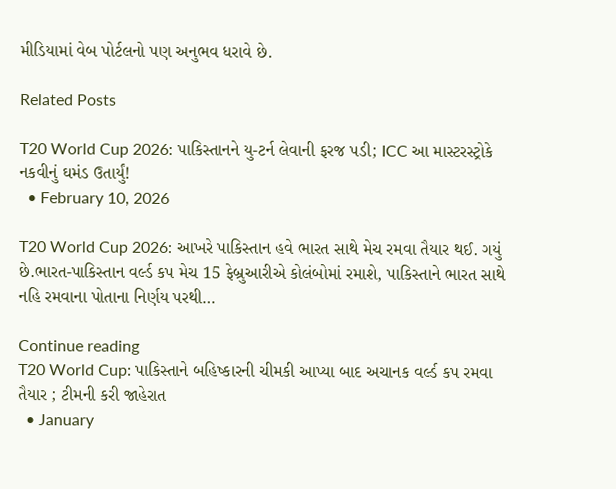મીડિયામાં વેબ પોર્ટલનો પણ અનુભવ ધરાવે છે.

Related Posts

T20 World Cup 2026: પાકિસ્તાનને યુ-ટર્ન લેવાની ફરજ પડી; ICC આ માસ્ટરસ્ટ્રોકે નકવીનું ઘમંડ ઉતાર્યું!
  • February 10, 2026

T20 World Cup 2026: આખરે પાકિસ્તાન હવે ભારત સાથે મેચ રમવા તૈયાર થઈ. ગયું છે.ભારત-પાકિસ્તાન વર્લ્ડ કપ મેચ 15 ફેબ્રુઆરીએ કોલંબોમાં રમાશે, પાકિસ્તાને ભારત સાથે નહિ રમવાના પોતાના નિર્ણય પરથી…

Continue reading
T20 World Cup: પાકિસ્તાને બહિષ્કારની ચીમકી આપ્યા બાદ અચાનક વર્લ્ડ કપ રમવા તૈયાર ; ટીમની કરી જાહેરાત
  • January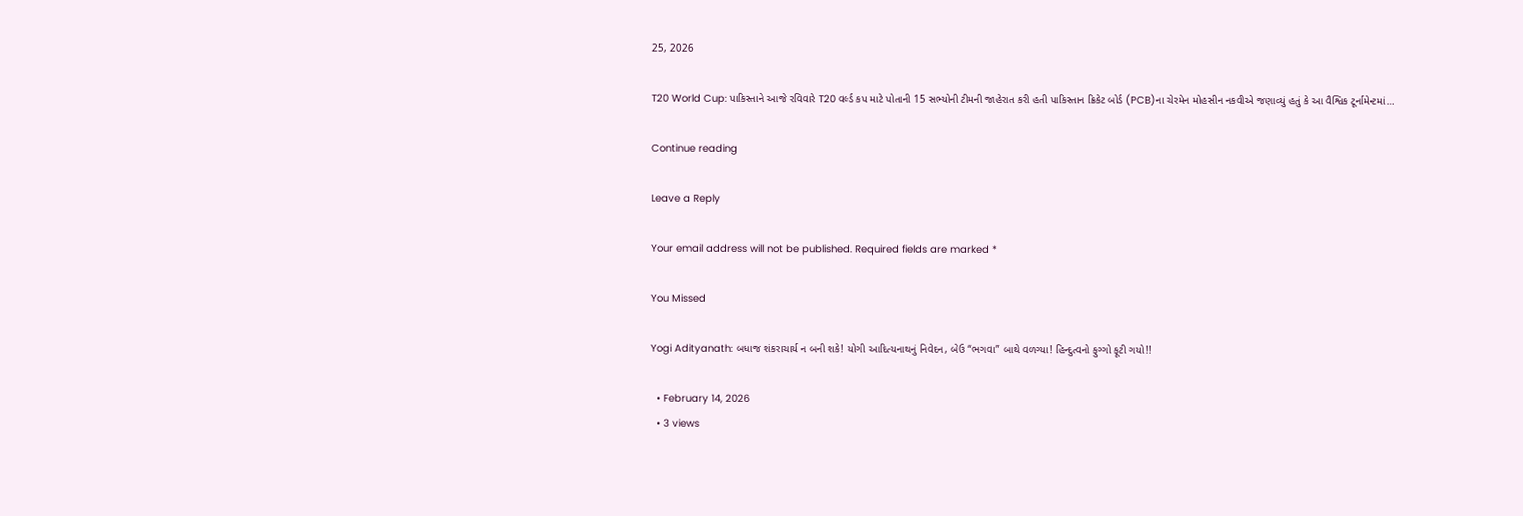25, 2026

T20 World Cup: પાકિસ્તાને આજે રવિવારે T20 વર્લ્ડ કપ માટે પોતાની 15 સભ્યોની ટીમની જાહેરાત કરી હતી પાકિસ્તાન ક્રિકેટ બોર્ડ (PCB)ના ચેરમેન મોહસીન નકવીએ જણાવ્યું હતું કે આ વૈશ્વિક ટૂર્નામેન્ટમાં…

Continue reading

Leave a Reply

Your email address will not be published. Required fields are marked *

You Missed

Yogi Adityanath: બધાજ શંકરાચાર્ય ન બની શકે! યોગી આદિત્યનાથનું નિવેદન, બેઉ “ભગવા” બાથે વળગ્યા! હિન્દુત્વનો ફુગ્ગો ફૂટી ગયો!!

  • February 14, 2026
  • 3 views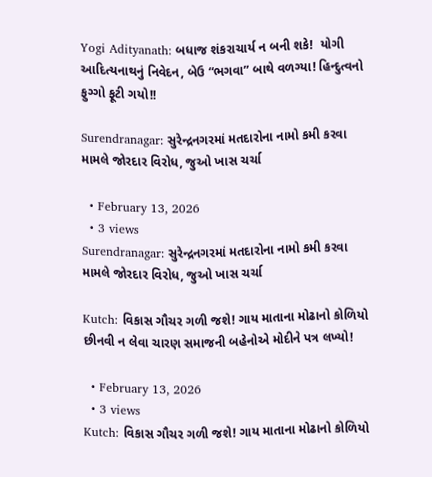Yogi Adityanath: બધાજ શંકરાચાર્ય ન બની શકે!  યોગી આદિત્યનાથનું નિવેદન, બેઉ “ભગવા” બાથે વળગ્યા! હિન્દુત્વનો ફુગ્ગો ફૂટી ગયો!!

Surendranagar: સુરેન્દ્રનગરમાં મતદારોના નામો કમી કરવા મામલે જોરદાર વિરોધ, જુઓ ખાસ ચર્ચા

  • February 13, 2026
  • 3 views
Surendranagar: સુરેન્દ્રનગરમાં મતદારોના નામો કમી કરવા મામલે જોરદાર વિરોધ, જુઓ ખાસ ચર્ચા

Kutch: વિકાસ ગૌચર ગળી જશે! ગાય માતાના મોઢાનો કોળિયો છીનવી ન લેવા ચારણ સમાજની બહેનોએ મોદીને પત્ર લખ્યો!

  • February 13, 2026
  • 3 views
Kutch: વિકાસ ગૌચર ગળી જશે! ગાય માતાના મોઢાનો કોળિયો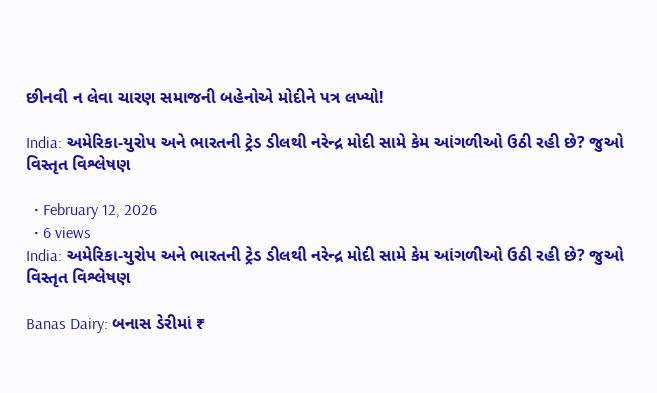છીનવી ન લેવા ચારણ સમાજની બહેનોએ મોદીને પત્ર લખ્યો!

India: અમેરિકા-યુરોપ અને ભારતની ટ્રેડ ડીલથી નરેન્દ્ર મોદી સામે કેમ આંગળીઓ ઉઠી રહી છે? જુઓ વિસ્તૃત વિશ્લેષણ

  • February 12, 2026
  • 6 views
India: અમેરિકા-યુરોપ અને ભારતની ટ્રેડ ડીલથી નરેન્દ્ર મોદી સામે કેમ આંગળીઓ ઉઠી રહી છે? જુઓ વિસ્તૃત વિશ્લેષણ

Banas Dairy: બનાસ ડેરીમાં ₹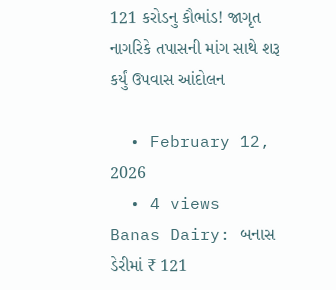121 કરોડનુ કૌભાંડ! જાગૃત નાગરિકે તપાસની માંગ સાથે શરૂ કર્યું ઉપવાસ આંદોલન

  • February 12, 2026
  • 4 views
Banas Dairy: બનાસ ડેરીમાં ₹ 121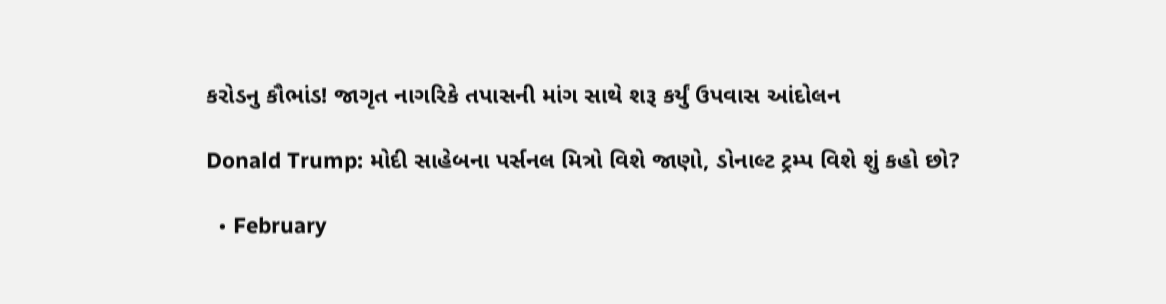કરોડનુ કૌભાંડ! જાગૃત નાગરિકે તપાસની માંગ સાથે શરૂ કર્યું ઉપવાસ આંદોલન

Donald Trump: મોદી સાહેબના પર્સનલ મિત્રો વિશે જાણો, ડોનાલ્ટ ટ્રમ્પ વિશે શું કહો છો?

  • February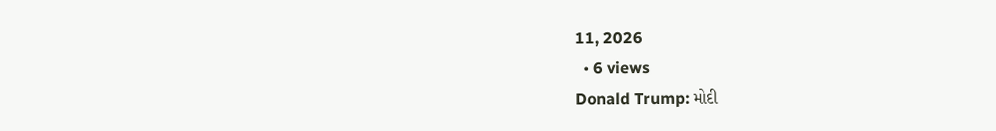11, 2026
  • 6 views
Donald Trump: મોદી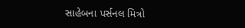સાહેબના પર્સનલ મિત્રો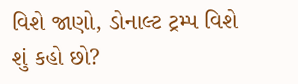વિશે જાણો, ડોનાલ્ટ ટ્રમ્પ વિશે શું કહો છો?